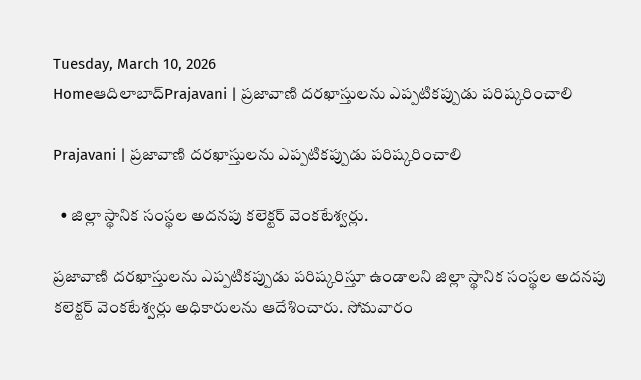Tuesday, March 10, 2026
Homeఆదిలాబాద్Prajavani | ప్రజావాణి దరఖాస్తులను ఎప్పటికప్పుడు పరిష్కరించాలి

Prajavani | ప్రజావాణి దరఖాస్తులను ఎప్పటికప్పుడు పరిష్కరించాలి

  • జిల్లా స్థానిక సంస్థల అదనపు కలెక్టర్ వెంకటేశ్వర్లు.

ప్రజావాణి దరఖాస్తులను ఎప్పటికప్పుడు పరిష్కరిస్తూ ఉండాలని జిల్లా స్థానిక సంస్థల అదనపు కలెక్టర్ వెంకటేశ్వర్లు అధికారులను ఆదేశించారు. సోమవారం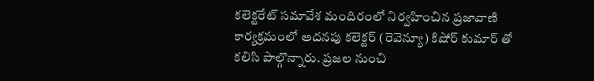కలెక్టరేట్ సమావేశ మందిరంలో నిర్వహించిన ప్రజావాణి కార్యక్రమంలో అదనపు కలెక్టర్ (రెవెన్యూ) కిషోర్ కుమార్ తో కలిసి పాల్గొన్నారు. ప్రజల నుంచి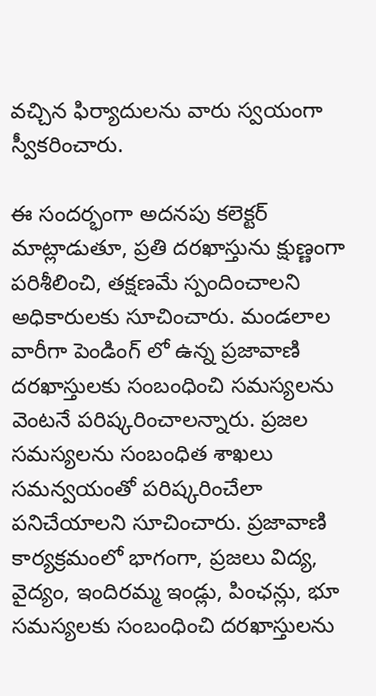వచ్చిన ఫిర్యాదులను వారు స్వయంగా స్వీకరించారు.

ఈ సందర్భంగా అదనపు కలెక్టర్ మాట్లాడుతూ, ప్రతి దరఖాస్తును క్షుణ్ణంగా పరిశీలించి, తక్షణమే స్పందించాలని అధికారులకు సూచించారు. మండలాల వారీగా పెండింగ్ లో ఉన్న ప్రజావాణి దరఖాస్తులకు సంబంధించి సమస్యలను వెంటనే పరిష్కరించాలన్నారు. ప్రజల సమస్యలను సంబంధిత శాఖలు సమన్వయంతో పరిష్కరించేలా పనిచేయాలని సూచించారు. ప్రజావాణి కార్యక్రమంలో భాగంగా, ప్రజలు విద్య, వైద్యం, ఇందిరమ్మ ఇండ్లు, పింఛన్లు, భూ సమస్యలకు సంబంధించి దరఖాస్తులను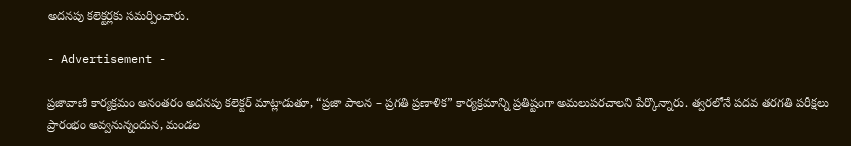అదనపు కలెక్టర్లకు సమర్పించారు.

- Advertisement -

ప్రజావాణి కార్యక్రమం అనంతరం అదనపు కలెక్టర్ మాట్లాడుతూ, “ప్రజా పాలన – ప్రగతి ప్రణాళిక” కార్యక్రమాన్ని ప్రతిష్టంగా అమలుపరచాలని పేర్కొన్నారు. త్వరలోనే పదవ తరగతి పరీక్షలు ప్రారంభం అవ్వనున్నందున, మండల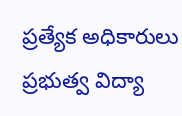ప్రత్యేక అధికారులు ప్రభుత్వ విద్యా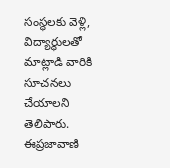సంస్థలకు వెళ్లి, విద్యార్థులతో మాట్లాడి వారికి సూచనలు చేయాలని తెలిపారు. ఈప్రజావాణి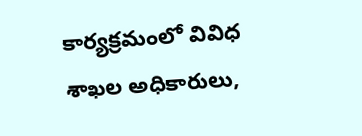కార్యక్రమంలో వివిధ శాఖల అధికారులు,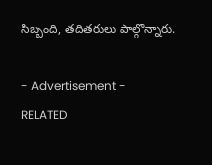సిబ్బంది, తదితరులు పాల్గొన్నారు.

- Advertisement -
RELATED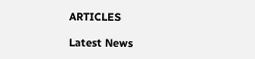ARTICLES

Latest News